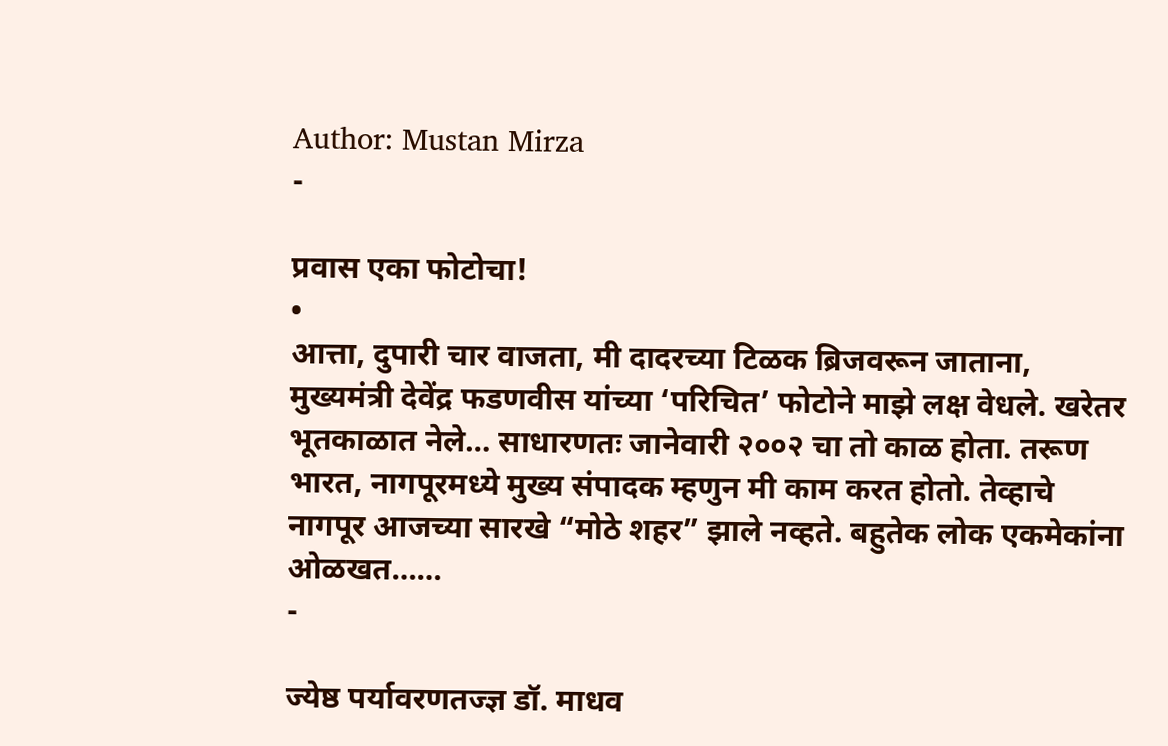Author: Mustan Mirza
-

प्रवास एका फोटोचा!
•
आत्ता, दुपारी चार वाजता, मी दादरच्या टिळक ब्रिजवरून जाताना, मुख्यमंत्री देवेंद्र फडणवीस यांच्या ‘परिचित’ फोटोने माझे लक्ष वेधले. खरेतर भूतकाळात नेले… साधारणतः जानेवारी २००२ चा तो काळ होता. तरूण भारत, नागपूरमध्ये मुख्य संपादक म्हणुन मी काम करत होतो. तेव्हाचे नागपूर आजच्या सारखे “मोठे शहर” झाले नव्हते. बहुतेक लोक एकमेकांना ओळखत……
-

ज्येष्ठ पर्यावरणतज्ज्ञ डॉ. माधव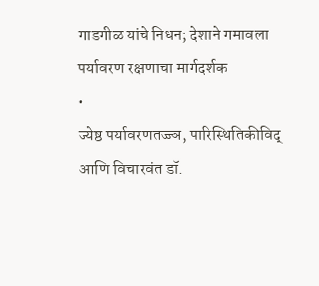गाडगीळ यांचे निधन; देशाने गमावला पर्यावरण रक्षणाचा मार्गदर्शक
•
ज्येष्ठ पर्यावरणतज्ज्ञ, पारिस्थितिकीविद् आणि विचारवंत डॉ.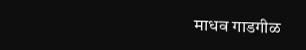माधव गाडगीळ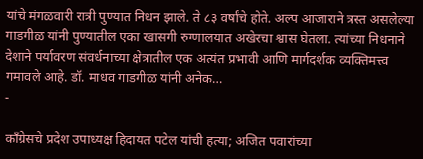यांचे मंगळवारी रात्री पुण्यात निधन झाले. ते ८३ वर्षांचे होते. अल्प आजाराने त्रस्त असलेल्या गाडगीळ यांनी पुण्यातील एका खासगी रुग्णालयात अखेरचा श्वास घेतला. त्यांच्या निधनाने देशाने पर्यावरण संवर्धनाच्या क्षेत्रातील एक अत्यंत प्रभावी आणि मार्गदर्शक व्यक्तिमत्त्व गमावले आहे. डॉ. माधव गाडगीळ यांनी अनेक…
-

काँग्रेसचे प्रदेश उपाध्यक्ष हिदायत पटेल यांची हत्या; अजित पवारांच्या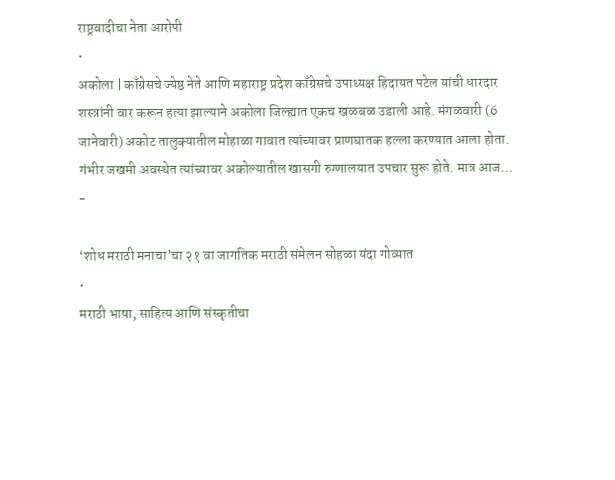राष्ट्रवादीचा नेता आरोपी
•
अकोला | काँग्रेसचे ज्येष्ठ नेते आणि महाराष्ट्र प्रदेश काँग्रेसचे उपाध्यक्ष हिदायत पटेल यांची धारदार शस्त्रांनी वार करून हत्या झाल्याने अकोला जिल्ह्यात एकच खळबळ उडाली आहे. मंगळवारी (6 जानेवारी) अकोट तालुक्यातील मोहाळा गावात त्यांच्यावर प्राणघातक हल्ला करण्यात आला होता. गंभीर जखमी अवस्थेत त्यांच्यावर अकोल्यातील खासगी रुग्णालयात उपचार सुरू होते. मात्र आज…
-

‘शोध मराठी मनाचा’चा २१ वा जागतिक मराठी संमेलन सोहळा यंदा गोव्यात
•
मराठी भाषा, साहित्य आणि संस्कृतीचा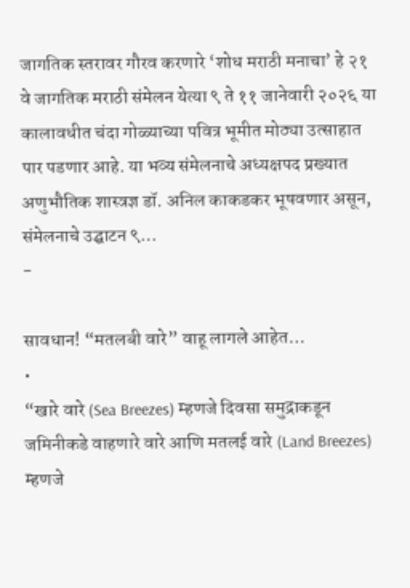जागतिक स्तरावर गौरव करणारे ‘शोध मराठी मनाचा’ हे २१ वे जागतिक मराठी संमेलन येत्या ९ ते ११ जानेवारी २०२६ या कालावधीत चंदा गोळ्याच्या पवित्र भूमीत मोठ्या उत्साहात पार पडणार आहे. या भव्य संमेलनाचे अध्यक्षपद प्रख्यात अणुभौतिक शास्त्रज्ञ डॉ. अनिल काकडकर भूषवणार असून, संमेलनाचे उद्घाटन ९…
-

सावधान! “मतलबी वारे” वाहू लागले आहेत…
•
“खारे वारे (Sea Breezes) म्हणजे दिवसा समुद्राकडून जमिनीकडे वाहणारे वारे आणि मतलई वारे (Land Breezes) म्हणजे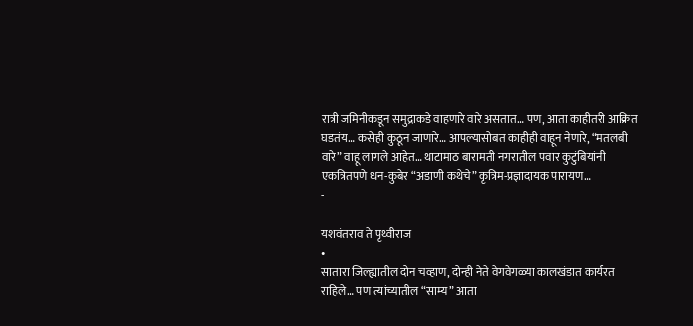रात्री जमिनीकडून समुद्राकडे वाहणारे वारे असतात… पण, आता काहीतरी आक्रित घडतंय… कसेही कुठून जाणारे… आपल्यासोबत काहीही वाहून नेणारे, “मतलबी वारे” वाहू लागले आहेत… थाटामाठ बारामती नगरातील पवार कुटुंबियांनी एकत्रितपणे धन-कुबेर “अडाणी कथेचे” कृत्रिम-प्रज्ञादायक पारायण…
-

यशवंतराव ते पृथ्वीराज
•
सातारा जिल्ह्यातील दोन चव्हाण, दोन्ही नेते वेगवेगळ्या कालखंडात कार्यरत राहिले… पण त्यांच्यातील “साम्य” आता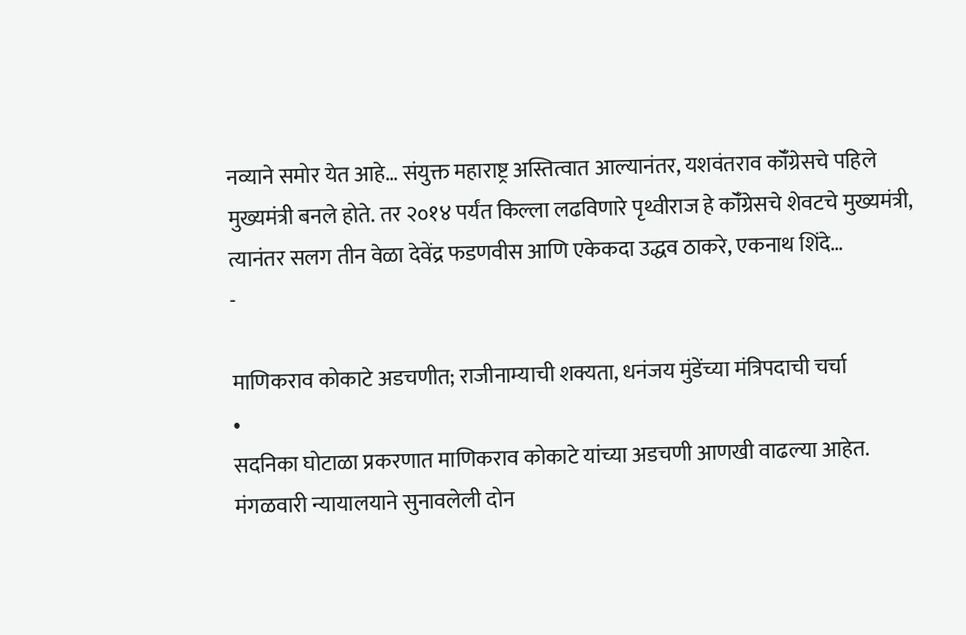नव्याने समोर येत आहे… संयुक्त महाराष्ट्र अस्तित्वात आल्यानंतर, यशवंतराव कॉँग्रेसचे पहिले मुख्यमंत्री बनले होते. तर २०१४ पर्यंत किल्ला लढविणारे पृथ्वीराज हे कॉँग्रेसचे शेवटचे मुख्यमंत्री, त्यानंतर सलग तीन वेळा देवेंद्र फडणवीस आणि एकेकदा उद्धव ठाकरे, एकनाथ शिंदे…
-

माणिकराव कोकाटे अडचणीत; राजीनाम्याची शक्यता, धनंजय मुंडेंच्या मंत्रिपदाची चर्चा
•
सदनिका घोटाळा प्रकरणात माणिकराव कोकाटे यांच्या अडचणी आणखी वाढल्या आहेत. मंगळवारी न्यायालयाने सुनावलेली दोन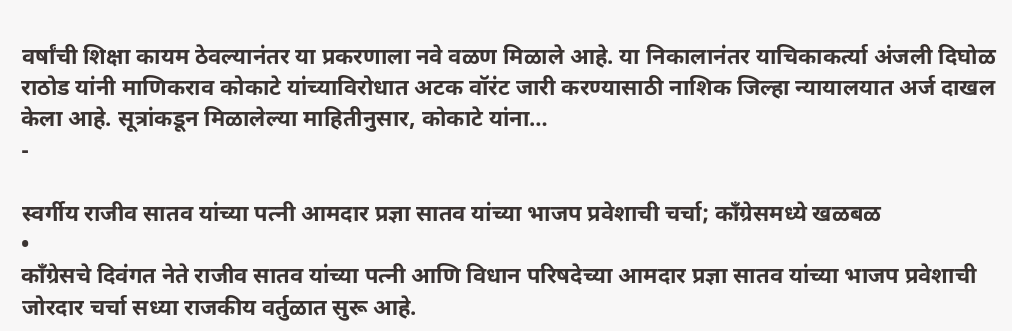वर्षांची शिक्षा कायम ठेवल्यानंतर या प्रकरणाला नवे वळण मिळाले आहे. या निकालानंतर याचिकाकर्त्या अंजली दिघोळ राठोड यांनी माणिकराव कोकाटे यांच्याविरोधात अटक वॉरंट जारी करण्यासाठी नाशिक जिल्हा न्यायालयात अर्ज दाखल केला आहे. सूत्रांकडून मिळालेल्या माहितीनुसार, कोकाटे यांना…
-

स्वर्गीय राजीव सातव यांच्या पत्नी आमदार प्रज्ञा सातव यांच्या भाजप प्रवेशाची चर्चा; काँग्रेसमध्ये खळबळ
•
काँग्रेसचे दिवंगत नेते राजीव सातव यांच्या पत्नी आणि विधान परिषदेच्या आमदार प्रज्ञा सातव यांच्या भाजप प्रवेशाची जोरदार चर्चा सध्या राजकीय वर्तुळात सुरू आहे.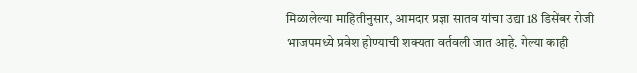मिळालेल्या माहितीनुसार, आमदार प्रज्ञा सातव यांचा उद्या 18 डिसेंबर रोजी भाजपमध्ये प्रवेश होण्याची शक्यता वर्तवली जात आहे. गेल्या काही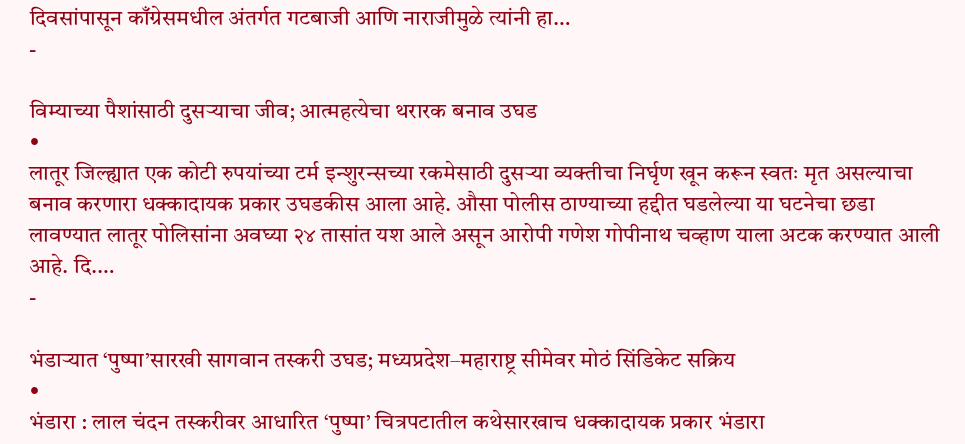दिवसांपासून काँग्रेसमधील अंतर्गत गटबाजी आणि नाराजीमुळे त्यांनी हा…
-

विम्याच्या पैशांसाठी दुसऱ्याचा जीव; आत्महत्येचा थरारक बनाव उघड
•
लातूर जिल्ह्यात एक कोटी रुपयांच्या टर्म इन्शुरन्सच्या रकमेसाठी दुसऱ्या व्यक्तीचा निर्घृण खून करून स्वतः मृत असल्याचा बनाव करणारा धक्कादायक प्रकार उघडकीस आला आहे. औसा पोलीस ठाण्याच्या हद्दीत घडलेल्या या घटनेचा छडा लावण्यात लातूर पोलिसांना अवघ्या २४ तासांत यश आले असून आरोपी गणेश गोपीनाथ चव्हाण याला अटक करण्यात आली आहे. दि.…
-

भंडाऱ्यात ‘पुष्पा’सारखी सागवान तस्करी उघड; मध्यप्रदेश–महाराष्ट्र सीमेवर मोठं सिंडिकेट सक्रिय
•
भंडारा : लाल चंदन तस्करीवर आधारित ‘पुष्पा’ चित्रपटातील कथेसारखाच धक्कादायक प्रकार भंडारा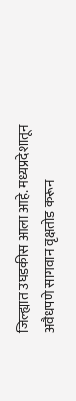जिल्ह्यात उघडकीस आला आहे. मध्यप्रदेशातून अवैधपणे सागवान वृक्षतोड करून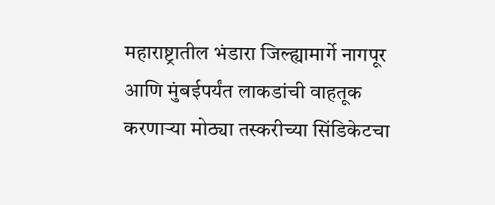महाराष्ट्रातील भंडारा जिल्ह्यामार्गे नागपूर आणि मुंबईपर्यंत लाकडांची वाहतूक करणाऱ्या मोठ्या तस्करीच्या सिंडिकेटचा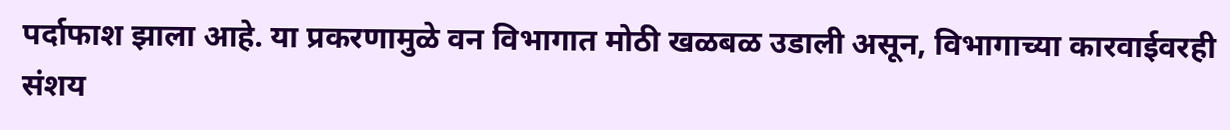पर्दाफाश झाला आहे. या प्रकरणामुळे वन विभागात मोठी खळबळ उडाली असून, विभागाच्या कारवाईवरही संशय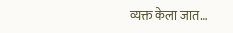व्यक्त केला जात…